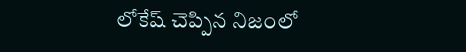లోకేష్ చెప్పిన నిజంలో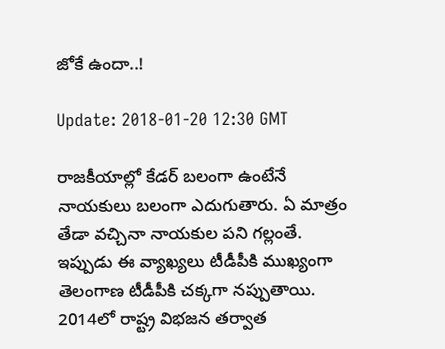జోకే ఉందా..!

Update: 2018-01-20 12:30 GMT

రాజ‌కీయాల్లో కేడ‌ర్ బ‌లంగా ఉంటేనే నాయ‌కులు బలంగా ఎదుగుతారు. ఏ మాత్రం తేడా వ‌చ్చినా నాయ‌కుల ప‌ని గ‌ల్లంతే. ఇప్పుడు ఈ వ్యాఖ్య‌లు టీడీపీకి ముఖ్యంగా తెలంగాణ టీడీపీకి చ‌క్క‌గా న‌ప్పుతాయి. 2014లో రాష్ట్ర విభ‌జ‌న త‌ర్వాత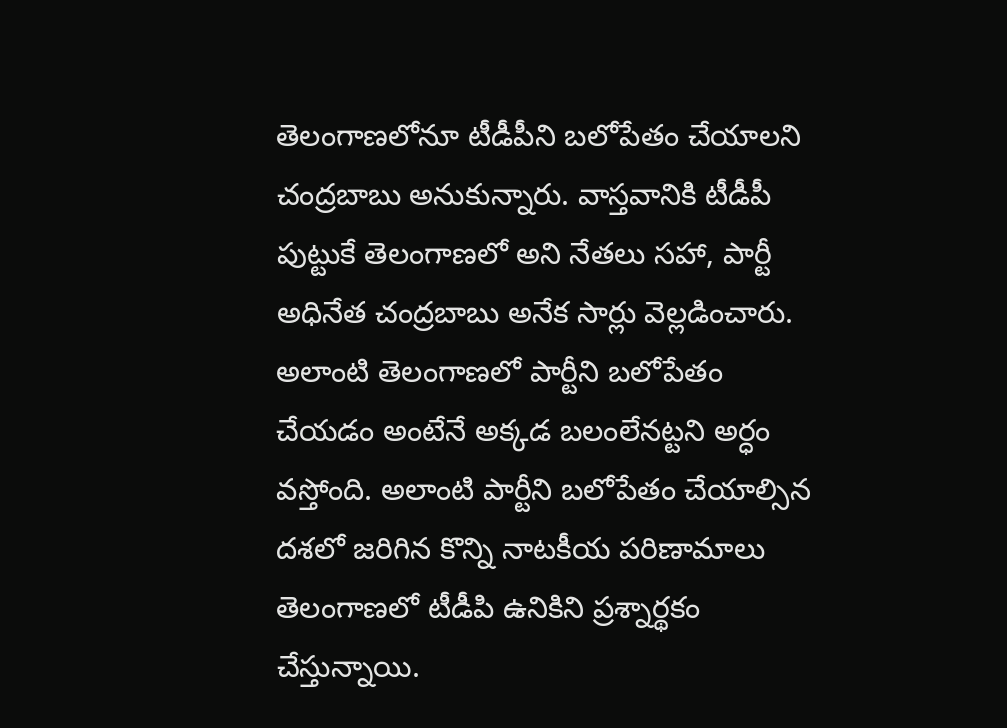తెలంగాణ‌లోనూ టీడీపీని బ‌లోపేతం చేయాల‌ని చంద్ర‌బాబు అనుకున్నారు. వాస్త‌వానికి టీడీపీ పుట్టుకే తెలంగాణ‌లో అని నేత‌లు స‌హా, పార్టీ అధినేత చంద్ర‌బాబు అనేక సార్లు వెల్ల‌డించారు. అలాంటి తెలంగాణ‌లో పార్టీని బ‌లోపేతం చేయ‌డం అంటేనే అక్క‌డ బ‌లంలేన‌ట్ట‌ని అర్ధం వ‌స్తోంది. అలాంటి పార్టీని బ‌లోపేతం చేయాల్సిన ద‌శ‌లో జ‌రిగిన కొన్ని నాట‌కీయ ప‌రిణామాలు తెలంగాణ‌లో టీడీపి ఉనికిని ప్ర‌శ్నార్థ‌కం చేస్తున్నాయి.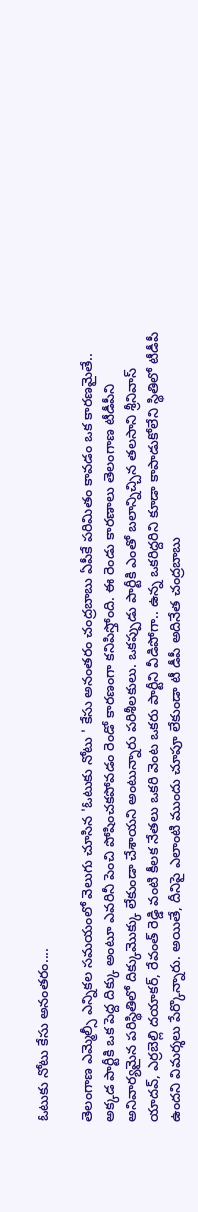ఓటుకు నోటు కేసు అనంతరం....

తెలంగాణ ఎమ్మెల్సీ ఎన్నిక‌ల స‌మ‌యంలో వెలుగు చూసిన 'ఓటుకు నోటు ' కేసు అనంత‌రం చంద్ర‌బాబు ఏపీకే ప‌రిమితం కావ‌డం ఒక కార‌ణ‌మైతే.. అక్క‌డ పార్టీకి ఒక పెద్ద దిక్కు అంటూ ఎవ‌రినీ పెంచి పోషించ‌క‌పోవ‌డం రెండో కార‌ణంగా క‌నిపిస్తోంది. ఈ రెండు కార‌ణాలు తెలంగాణ టీడీపీని అనివార్య‌మైన ప‌రిస్థితిలో దిక్కుమొక్కు లేకుండా చేశాయ‌ని అంటున్నారు ప‌రిశీల‌కులు. ఒక‌ప్పుడు పార్టీకి ఎంతో బ‌లాన్నిచ్చిన త‌ల‌సాని శ్రీనివాస్ యాద‌వ్‌, ఎర్ర‌బెల్లి ద‌యాక‌ర్, రేవంత్ రెడ్డి వంటి కీల‌క నేత‌లు ఒక‌రి వెంట ఒక‌రు పార్టీని వీడిపోగా.. ఉన్న ఒక‌రిద్ద‌రిని కూడా కాపాడుకోలేని స్థితిలో టీడీపీ ఉంద‌ని విమ‌ర్శ‌లు పేర్కొన్నారు. అయితే, దీనిపై ఎలాంటి ముందు చూపూ లేకుండా టీ డీపీ అదినేత చంద్ర‌బాబు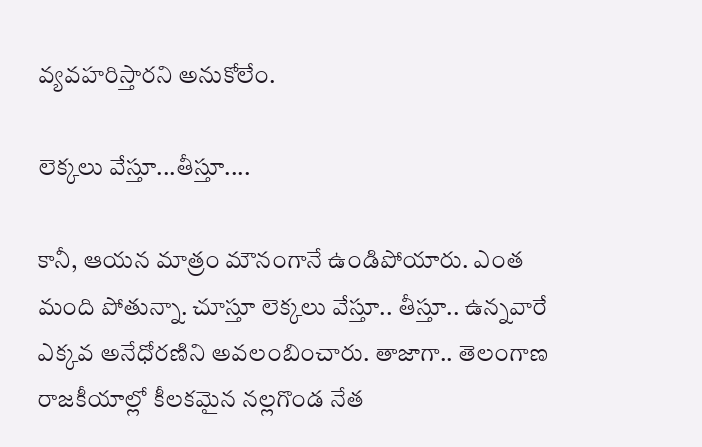వ్య‌వ‌హ‌రిస్తార‌ని అనుకోలేం.

లెక్కలు వేస్తూ...తీస్తూ....

కానీ, ఆయ‌న మాత్రం మౌనంగానే ఉండిపోయారు. ఎంత మంది పోతున్నా. చూస్తూ లెక్క‌లు వేస్తూ.. తీస్తూ.. ఉన్న‌వారే ఎక్క‌వ అనేధోర‌ణిని అవ‌లంబించారు. తాజాగా.. తెలంగాణ రాజ‌కీయాల్లో కీల‌క‌మైన నల్ల‌గొండ నేత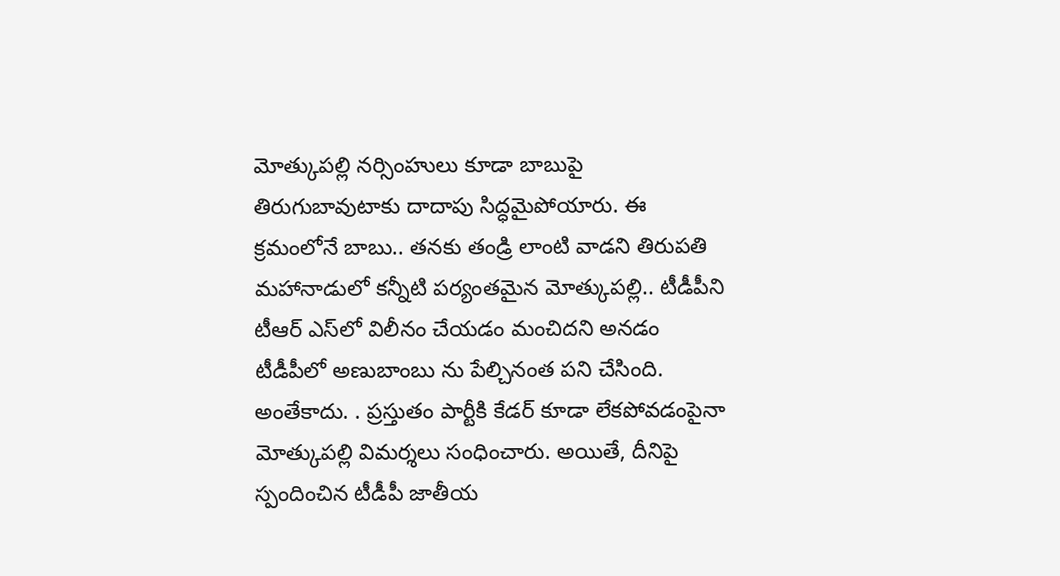మోత్కుప‌ల్లి న‌ర్సింహులు కూడా బాబుపై తిరుగుబావుటాకు దాదాపు సిద్ధ‌మైపోయారు. ఈ క్ర‌మంలోనే బాబు.. త‌న‌కు తండ్రి లాంటి వాడ‌ని తిరుప‌తి మ‌హానాడులో క‌న్నీటి ప‌ర్యంత‌మైన మోత్కుప‌ల్లి.. టీడీపీని టీఆర్ ఎస్‌లో విలీనం చేయ‌డం మంచిద‌ని అన‌డం టీడీపీలో అణుబాంబు ను పేల్చినంత ప‌ని చేసింది. అంతేకాదు. . ప్ర‌స్తుతం పార్టీకి కేడ‌ర్ కూడా లేక‌పోవ‌డంపైనా మోత్కుప‌ల్లి విమ‌ర్శ‌లు సంధించారు. అయితే, దీనిపై స్పందించిన టీడీపీ జాతీయ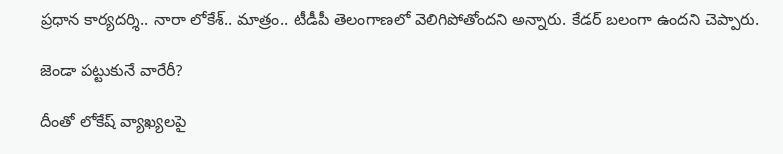ప్ర‌ధాన కార్య‌ద‌ర్శి.. నారా లోకేశ్‌.. మాత్రం.. టీడీపీ తెలంగాణ‌లో వెలిగిపోతోంద‌ని అన్నారు. కేడ‌ర్ బ‌లంగా ఉంద‌ని చెప్పారు.

జెండా పట్టుకునే వారేరీ?

దీంతో లోకేష్ వ్యాఖ్య‌ల‌పై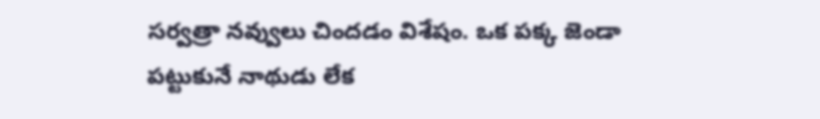స‌ర్వ‌త్రా న‌వ్వులు చింద‌డం విశేషం. ఒక ప‌క్క జెండా ప‌ట్టుకునే నాథుడు లేక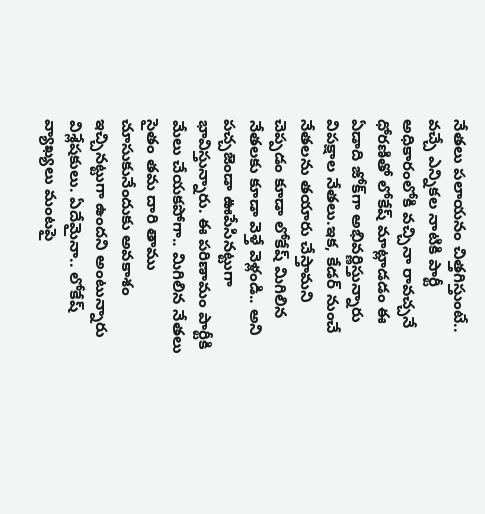నేత‌లు ప‌లాయ‌నం చిత్త‌గిస్తుంటే.. వ‌చ్చే ఎన్నిక‌ల నాటికి పార్టీ అధికారంలోకి వ‌చ్చినా రావ‌చ్చ‌నే ధోర‌ణితో లోకేష్ మాట్లాడ‌డం ఈ ఏడాది జోక్‌గా అభివ‌ర్ణిస్తున్నారు విప‌క్షాల నేత‌లు.ఇక‌, కేడ‌ర్ నుంచే నేత‌ల‌ను త‌యారు చేస్తామ‌ని చెప్ప‌డం కూడా లోకేష్ మిగిలిన నేత‌ల‌కు కూడా వెళ్తే వెళ్లండి.. అని ప‌చ్చ‌జెండా ఊపేసిన‌ట్టుగా భావిస్తున్నారు. ఈ ప‌రిణామం పార్టీకి మేలు చేయ‌క‌పోగా.. మిగిలిన నేత‌లు సైతం త‌మ దారి తాము చూసుకునేందుకు అవకాశం ఇచ్చిన‌ట్టుగా ఉంద‌ని అంటున్నారు విశ్లేష‌కులు. ఏదేమైనా.. లోకేష్ వ్యాఖ్య‌లు మంట‌పై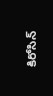కిరోసిన్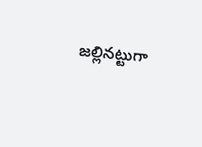జ‌ల్లిన‌ట్టుగా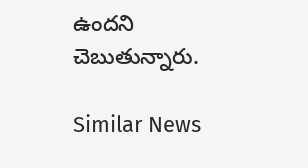ఉంద‌ని చెబుతున్నారు.

Similar News